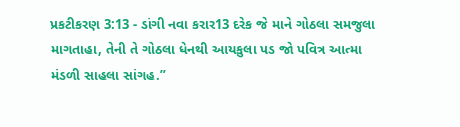પ્રકટીકરણ 3:13 - ડાંગી નવા કરાર13 દરેક જે માને ગોઠલા સમજુલા માગતાહા, તેની તે ગોઠલા ધેનથી આયકુલા પડ જો પવિત્ર આત્મા મંડળી સાહલા સાંગહ.”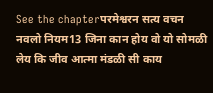See the chapterपरमेश्वरन सत्य वचन नवलो नियम13 जिना कान होय वो यो सोमळी लेय कि जीव आत्मा मंडळी सी काय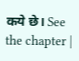कये छे। See the chapter |